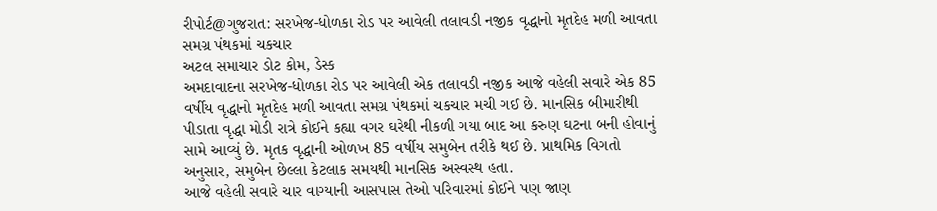રીપોર્ટ@ગુજરાત: સરખેજ-ધોળકા રોડ પર આવેલી તલાવડી નજીક વૃદ્ધાનો મૃતદેહ મળી આવતા સમગ્ર પંથકમાં ચકચાર
અટલ સમાચાર ડોટ કોમ, ડેસ્ક
અમદાવાદના સરખેજ-ધોળકા રોડ પર આવેલી એક તલાવડી નજીક આજે વહેલી સવારે એક 85 વર્ષીય વૃદ્ધાનો મૃતદેહ મળી આવતા સમગ્ર પંથકમાં ચકચાર મચી ગઈ છે. માનસિક બીમારીથી પીડાતા વૃદ્ધા મોડી રાત્રે કોઈને કહ્યા વગર ઘરેથી નીકળી ગયા બાદ આ કરુણ ઘટના બની હોવાનું સામે આવ્યું છે. મૃતક વૃદ્ધાની ઓળખ 85 વર્ષીય સમુબેન તરીકે થઈ છે. પ્રાથમિક વિગતો અનુસાર, સમુબેન છેલ્લા કેટલાક સમયથી માનસિક અસ્વસ્થ હતા.
આજે વહેલી સવારે ચાર વાગ્યાની આસપાસ તેઓ પરિવારમાં કોઈને પણ જાણ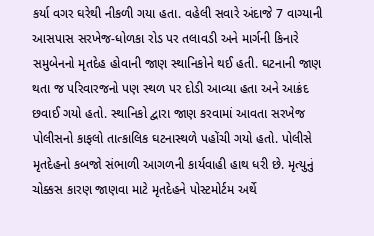કર્યા વગર ઘરેથી નીકળી ગયા હતા. વહેલી સવારે અંદાજે 7 વાગ્યાની આસપાસ સરખેજ-ધોળકા રોડ પર તલાવડી અને માર્ગની કિનારે સમુબેનનો મૃતદેહ હોવાની જાણ સ્થાનિકોને થઈ હતી. ઘટનાની જાણ થતા જ પરિવારજનો પણ સ્થળ પર દોડી આવ્યા હતા અને આક્રંદ છવાઈ ગયો હતો. સ્થાનિકો દ્વારા જાણ કરવામાં આવતા સરખેજ પોલીસનો કાફલો તાત્કાલિક ઘટનાસ્થળે પહોંચી ગયો હતો. પોલીસે મૃતદેહનો કબજો સંભાળી આગળની કાર્યવાહી હાથ ધરી છે. મૃત્યુનું ચોક્કસ કારણ જાણવા માટે મૃતદેહને પોસ્ટમોર્ટમ અર્થે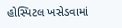હોસ્પિટલ ખસેડવામાં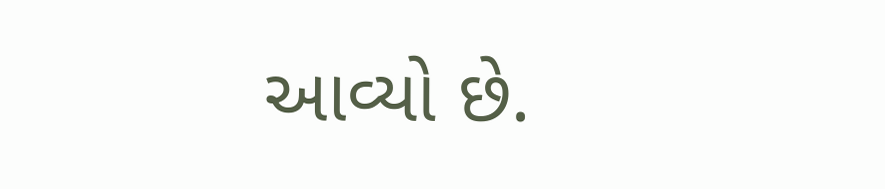આવ્યો છે.